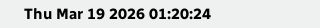Thu Mar 19 2026 01:20:24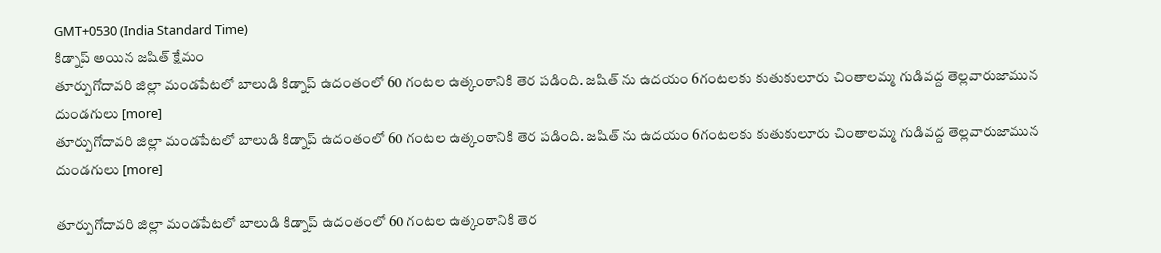GMT+0530 (India Standard Time)
కిడ్నాప్ అయిన జషిత్ క్షేమం
తూర్పుగోదావరి జిల్లా మండపేటలో బాలుడి కిడ్నాప్ ఉదంతంలో 60 గంటల ఉత్కంఠానికి తెర పడింది. జషిత్ ను ఉదయం 6గంటలకు కుతుకులూరు చింతాలమ్మ గుడివద్ద తెల్లవారుజామున దుండగులు [more]
తూర్పుగోదావరి జిల్లా మండపేటలో బాలుడి కిడ్నాప్ ఉదంతంలో 60 గంటల ఉత్కంఠానికి తెర పడింది. జషిత్ ను ఉదయం 6గంటలకు కుతుకులూరు చింతాలమ్మ గుడివద్ద తెల్లవారుజామున దుండగులు [more]

తూర్పుగోదావరి జిల్లా మండపేటలో బాలుడి కిడ్నాప్ ఉదంతంలో 60 గంటల ఉత్కంఠానికి తెర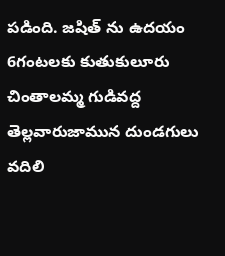పడింది. జషిత్ ను ఉదయం 6గంటలకు కుతుకులూరు చింతాలమ్మ గుడివద్ద తెల్లవారుజామున దుండగులు వదిలి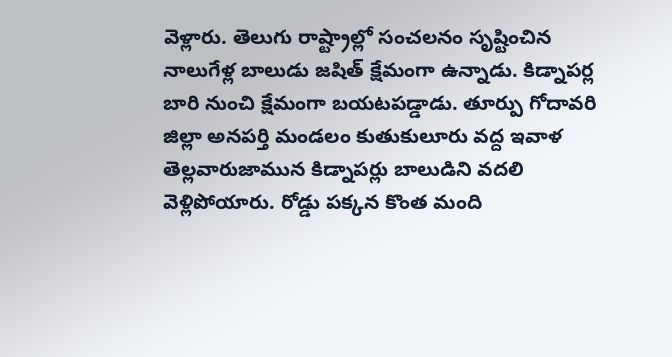వెళ్లారు. తెలుగు రాష్ట్రాల్లో సంచలనం సృష్టించిన నాలుగేళ్ల బాలుడు జషిత్ క్షేమంగా ఉన్నాడు. కిడ్నాపర్ల బారి నుంచి క్షేమంగా బయటపడ్డాడు. తూర్పు గోదావరి జిల్లా అనపర్తి మండలం కుతుకులూరు వద్ద ఇవాళ తెల్లవారుజామున కిడ్నాపర్లు బాలుడిని వదలి వెళ్లిపోయారు. రోడ్డు పక్కన కొంత మంది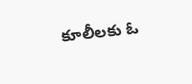కూలీలకు ఓ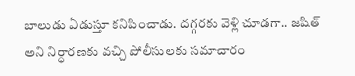బాలుడు ఏడుస్తూ కనిపించాడు. దగ్గరకు వెళ్లి చూడగా.. జషిత్ అని నిర్ధారణకు వచ్చి పోలీసులకు సమాచారం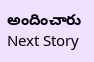అందించారు
Next Story